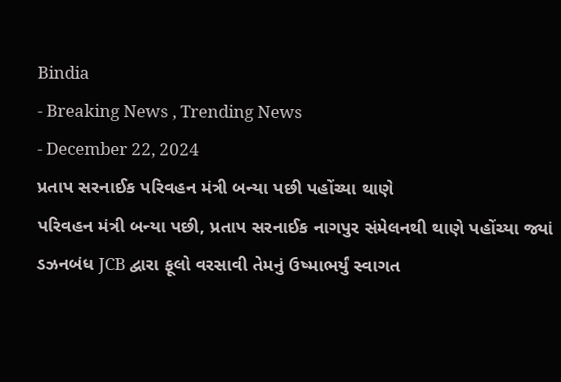Bindia
- Breaking News , Trending News
- December 22, 2024
પ્રતાપ સરનાઈક પરિવહન મંત્રી બન્યા પછી પહોંચ્યા થાણે
પરિવહન મંત્રી બન્યા પછી, પ્રતાપ સરનાઈક નાગપુર સંમેલનથી થાણે પહોંચ્યા જ્યાં ડઝનબંધ JCB દ્વારા ફૂલો વરસાવી તેમનું ઉષ્માભર્યું સ્વાગત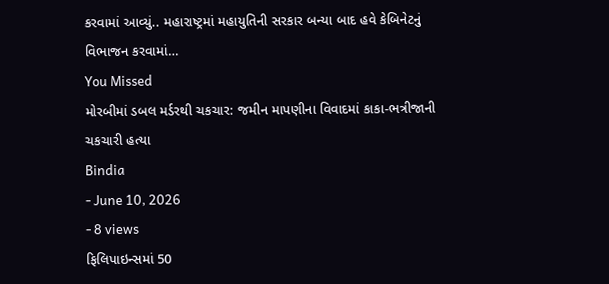કરવામાં આવ્યું.. મહારાષ્ટ્રમાં મહાયુતિની સરકાર બન્યા બાદ હવે કેબિનેટનું વિભાજન કરવામાં…
You Missed
મોરબીમાં ડબલ મર્ડરથી ચકચાર: જમીન માપણીના વિવાદમાં કાકા-ભત્રીજાની ચકચારી હત્યા
Bindia
- June 10, 2026
- 8 views
ફિલિપાઇન્સમાં 50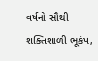વર્ષનો સૌથી શક્તિશાળી ભૂકંપ,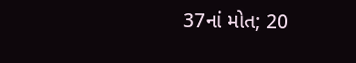37નાં મોત; 20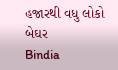હજારથી વધુ લોકો બેઘર
Bindia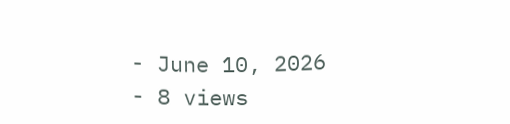- June 10, 2026
- 8 views